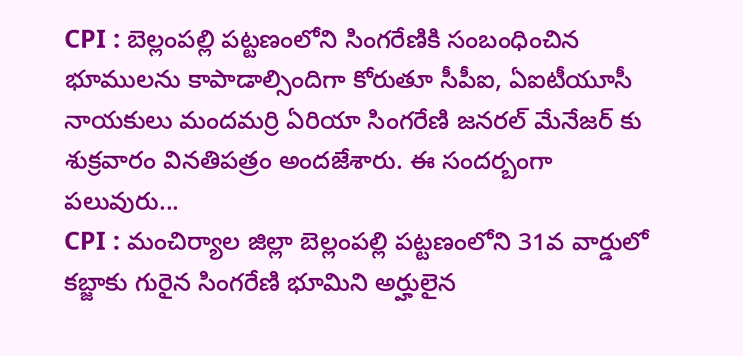CPI : బెల్లంపల్లి పట్టణంలోని సింగరేణికి సంబంధించిన భూములను కాపాడాల్సిందిగా కోరుతూ సీపీఐ, ఏఐటీయూసీ నాయకులు మందమర్రి ఏరియా సింగరేణి జనరల్ మేనేజర్ కు శుక్రవారం వినతిపత్రం అందజేశారు. ఈ సందర్బంగా పలువురు...
CPI : మంచిర్యాల జిల్లా బెల్లంపల్లి పట్టణంలోని 31వ వార్డులో కబ్జాకు గురైన సింగరేణి భూమిని అర్హులైన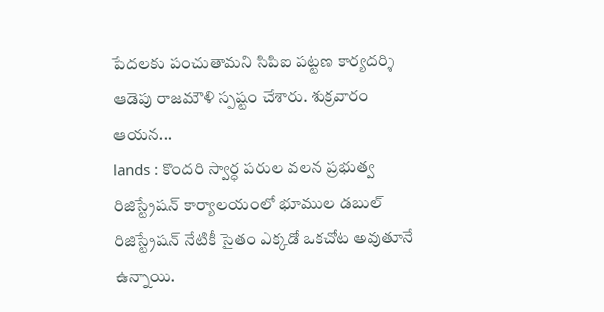పేదలకు పంచుతామని సిపిఐ పట్టణ కార్యదర్శి ఆడెపు రాజమౌళి స్పష్టం చేశారు. శుక్రవారం ఆయన...
lands : కొందరి స్వార్ధ పరుల వలన ప్రభుత్వ రిజిస్ట్రేషన్ కార్యాలయంలో భూముల డబుల్ రిజిస్ట్రేషన్ నేటికీ సైతం ఎక్కడో ఒకచోట అవుతూనే ఉన్నాయి.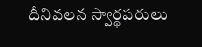దీనివలన స్వార్థపరులు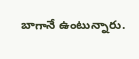బాగానే ఉంటున్నారు.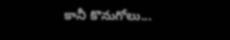కానీ కొనుగోలు...